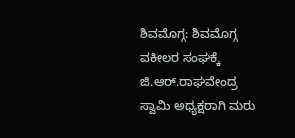ಶಿವಮೊಗ್ಗ: ಶಿವಮೊಗ್ಗ ವಕೀಲರ ಸಂಘಕ್ಕೆ ಜಿ.ಆರ್.ರಾಘವೇಂದ್ರ ಸ್ವಾಮಿ ಅಧ್ಯಕ್ಷರಾಗಿ ಮರು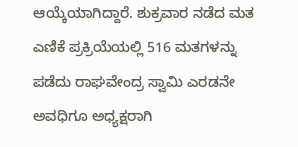ಆಯ್ಕೆಯಾಗಿದ್ದಾರೆ. ಶುಕ್ರವಾರ ನಡೆದ ಮತ ಎಣಿಕೆ ಪ್ರಕ್ರಿಯೆಯಲ್ಲಿ 516 ಮತಗಳನ್ನು ಪಡೆದು ರಾಘವೇಂದ್ರ ಸ್ವಾಮಿ ಎರಡನೇ ಅವಧಿಗೂ ಅಧ್ಯಕ್ಷರಾಗಿ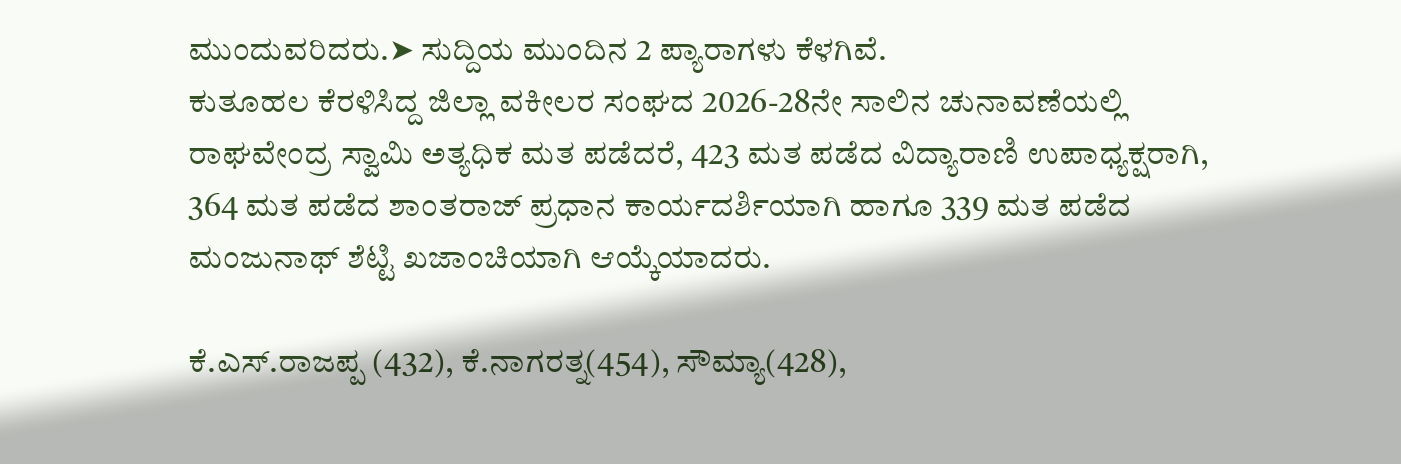ಮುಂದುವರಿದರು.➤ ಸುದ್ದಿಯ ಮುಂದಿನ 2 ಪ್ಯಾರಾಗಳು ಕೆಳಗಿವೆ.
ಕುತೂಹಲ ಕೆರಳಿಸಿದ್ದ ಜಿಲ್ಲಾ ವಕೀಲರ ಸಂಘದ 2026-28ನೇ ಸಾಲಿನ ಚುನಾವಣೆಯಲ್ಲಿ ರಾಘವೇಂದ್ರ ಸ್ವಾಮಿ ಅತ್ಯಧಿಕ ಮತ ಪಡೆದರೆ, 423 ಮತ ಪಡೆದ ವಿದ್ಯಾರಾಣಿ ಉಪಾಧ್ಯಕ್ಷರಾಗಿ, 364 ಮತ ಪಡೆದ ಶಾಂತರಾಜ್ ಪ್ರಧಾನ ಕಾರ್ಯದರ್ಶಿಯಾಗಿ ಹಾಗೂ 339 ಮತ ಪಡೆದ ಮಂಜುನಾಥ್ ಶೆಟ್ಟಿ ಖಜಾಂಚಿಯಾಗಿ ಆಯ್ಕೆಯಾದರು.

ಕೆ.ಎಸ್.ರಾಜಪ್ಪ (432), ಕೆ.ನಾಗರತ್ನ(454), ಸೌಮ್ಯಾ(428),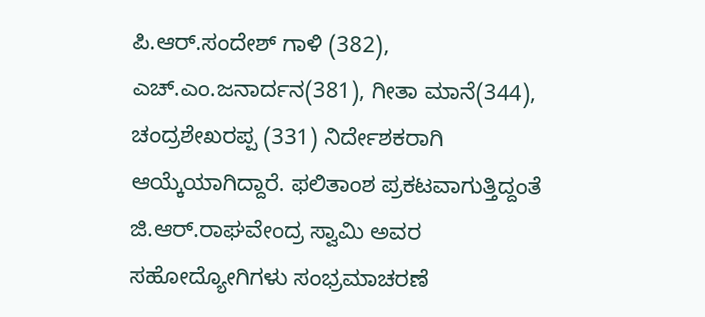ಪಿ.ಆರ್.ಸಂದೇಶ್ ಗಾಳಿ (382), ಎಚ್.ಎಂ.ಜನಾರ್ದನ(381), ಗೀತಾ ಮಾನೆ(344), ಚಂದ್ರಶೇಖರಪ್ಪ (331) ನಿರ್ದೇಶಕರಾಗಿ ಆಯ್ಕೆಯಾಗಿದ್ದಾರೆ. ಫಲಿತಾಂಶ ಪ್ರಕಟವಾಗುತ್ತಿದ್ದಂತೆ ಜಿ.ಆರ್.ರಾಘವೇಂದ್ರ ಸ್ವಾಮಿ ಅವರ ಸಹೋದ್ಯೋಗಿಗಳು ಸಂಭ್ರಮಾಚರಣೆ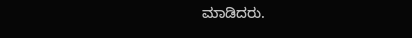ಮಾಡಿದರು.